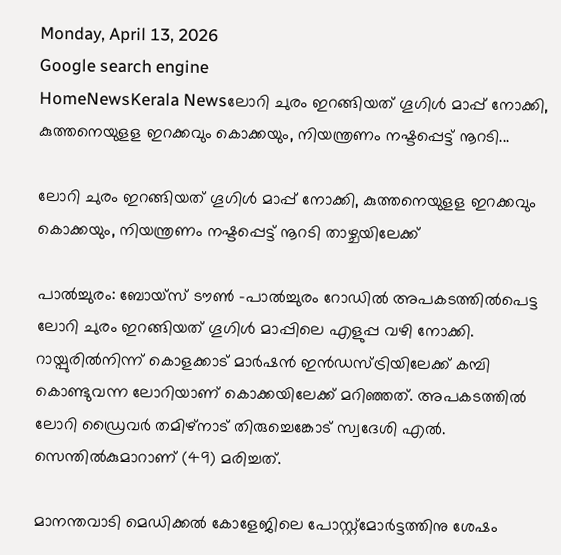Monday, April 13, 2026
Google search engine
HomeNewsKerala Newsലോറി ചുരം ഇറങ്ങിയത് ഗൂഗിള്‍ മാപ്പ് നോക്കി, കുത്തനെയുളള ഇറക്കവും കൊക്കയും, നിയന്ത്രണം നഷ്ടപ്പെട്ട് നൂറടി...

ലോറി ചുരം ഇറങ്ങിയത് ഗൂഗിള്‍ മാപ്പ് നോക്കി, കുത്തനെയുളള ഇറക്കവും കൊക്കയും, നിയന്ത്രണം നഷ്ടപ്പെട്ട് നൂറടി താഴ്ചയിലേക്ക്

പാല്‍ച്ചുരം: ബോയ്സ് ടൗണ്‍ -പാല്‍ച്ചുരം റോഡില്‍ അപകടത്തില്‍പെട്ട ലോറി ചുരം ഇറങ്ങിയത് ഗൂഗിള്‍ മാപ്പിലെ എളുപ്പ വഴി നോക്കി. റായ്പുരില്‍നിന്ന് കൊളക്കാട് മാര്‍ഷന്‍ ഇന്‍ഡസ്ട്രിയിലേക്ക് കമ്പി കൊണ്ടുവന്ന ലോറിയാണ് കൊക്കയിലേക്ക് മറിഞ്ഞത്. അപകടത്തില്‍ ലോറി ഡ്രൈവര്‍ തമിഴ്നാട് തിരുച്ചെങ്കോട് സ്വദേശി എല്‍. സെന്തില്‍കുമാറാണ് (49) മരിച്ചത്.

മാനന്തവാടി മെഡിക്കല്‍ കോളേജിലെ പോസ്റ്റ്‌മോര്‍ട്ടത്തിനു ശേഷം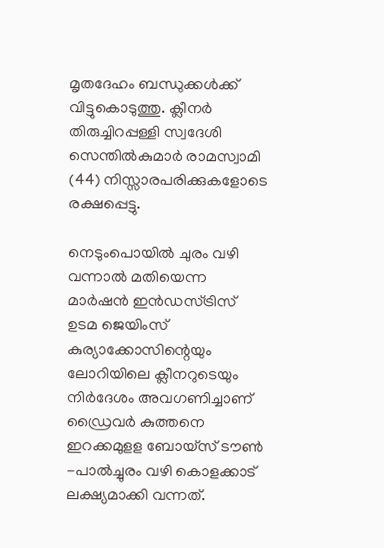മൃതദേഹം ബന്ധുക്കള്‍ക്ക് വിട്ടുകൊടുത്തു. ക്ലീനര്‍ തിരുച്ചിറപ്പള്ളി സ്വദേശി സെന്തില്‍കുമാര്‍ രാമസ്വാമി (44) നിസ്സാരപരിക്കുകളോടെ രക്ഷപ്പെട്ടു.

നെടുംപൊയില്‍ ചുരം വഴി വന്നാല്‍ മതിയെന്ന മാര്‍ഷന്‍ ഇന്‍ഡസ്ട്രിസ് ഉടമ ജെയിംസ് കുര്യാക്കോസിന്റെയും ലോറിയിലെ ക്ലീനറുടെയും നിര്‍ദേശം അവഗണിച്ചാണ് ഡ്രൈവര്‍ കുത്തനെ ഇറക്കമുളള ബോയ്സ് ടൗണ്‍ -പാല്‍ച്ചുരം വഴി കൊളക്കാട് ലക്ഷ്യമാക്കി വന്നത്.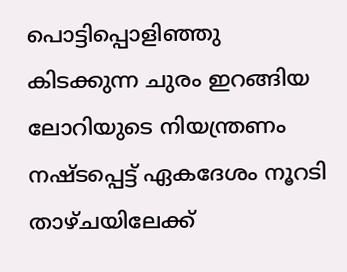പൊട്ടിപ്പൊളിഞ്ഞു കിടക്കുന്ന ചുരം ഇറങ്ങിയ ലോറിയുടെ നിയന്ത്രണം നഷ്ടപ്പെട്ട് ഏകദേശം നൂറടി താഴ്ചയിലേക്ക്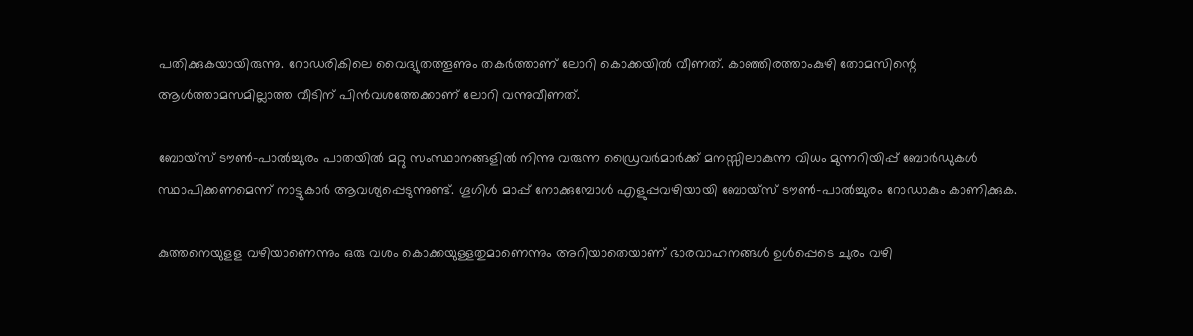പതിക്കുകയായിരുന്നു. റോഡരികിലെ വൈദ്യുതത്തൂണും തകര്‍ത്താണ് ലോറി കൊക്കയില്‍ വീണത്. കാഞ്ഞിരത്താംകുഴി തോമസിന്റെ ആള്‍ത്താമസമില്ലാത്ത വീടിന് പിന്‍വശത്തേക്കാണ് ലോറി വന്നുവീണത്.

ബോയ്സ് ടൗണ്‍-പാല്‍ച്ചുരം പാതയില്‍ മറ്റു സംസ്ഥാനങ്ങളില്‍ നിന്നു വരുന്ന ഡ്രൈവര്‍മാര്‍ക്ക് മനസ്സിലാകുന്ന വിധം മുന്നറിയിപ്പ് ബോര്‍ഡുകള്‍ സ്ഥാപിക്കണമെന്ന് നാട്ടുകാര്‍ ആവശ്യപ്പെടുന്നുണ്ട്. ഗൂഗിള്‍ മാപ്പ് നോക്കുമ്പോള്‍ എളുപ്പവഴിയായി ബോയ്സ് ടൗണ്‍-പാല്‍ച്ചുരം റോഡാകും കാണിക്കുക.

കുത്തനെയുളള വഴിയാണെന്നും ഒരു വശം കൊക്കയുള്ളതുമാണെന്നും അറിയാതെയാണ് ഭാരവാഹനങ്ങള്‍ ഉള്‍പ്പെടെ ചുരം വഴി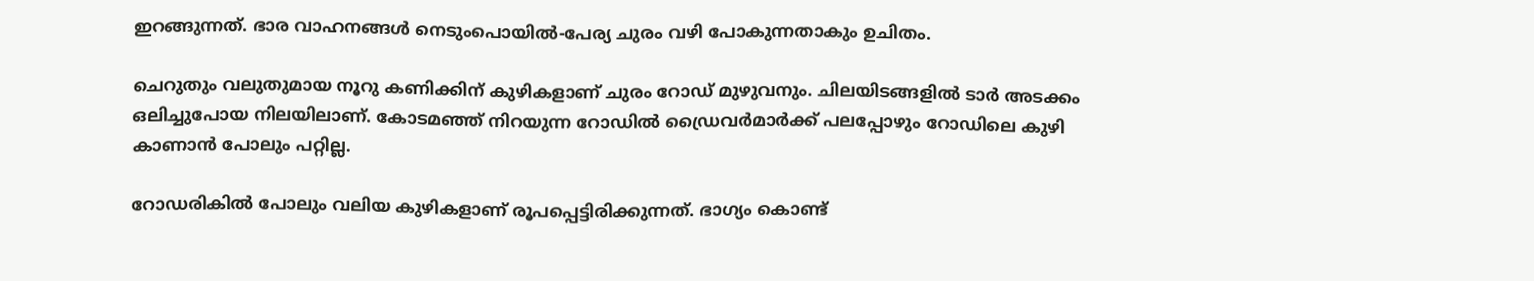ഇറങ്ങുന്നത്. ഭാര വാഹനങ്ങള്‍ നെടുംപൊയില്‍-പേര്യ ചുരം വഴി പോകുന്നതാകും ഉചിതം.

ചെറുതും വലുതുമായ നൂറു കണിക്കിന് കുഴികളാണ് ചുരം റോഡ് മുഴുവനും. ചിലയിടങ്ങളില്‍ ടാര്‍ അടക്കം ഒലിച്ചുപോയ നിലയിലാണ്. കോടമഞ്ഞ് നിറയുന്ന റോഡില്‍ ഡ്രൈവര്‍മാര്‍ക്ക് പലപ്പോഴും റോഡിലെ കുഴി കാണാന്‍ പോലും പറ്റില്ല.

റോഡരികില്‍ പോലും വലിയ കുഴികളാണ് രൂപപ്പെട്ടിരിക്കുന്നത്. ഭാഗ്യം കൊണ്ട്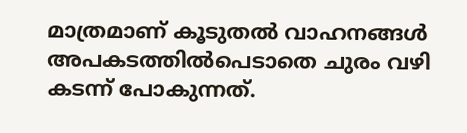മാത്രമാണ് കൂടുതല്‍ വാഹനങ്ങള്‍ അപകടത്തില്‍പെടാതെ ചുരം വഴി കടന്ന് പോകുന്നത്.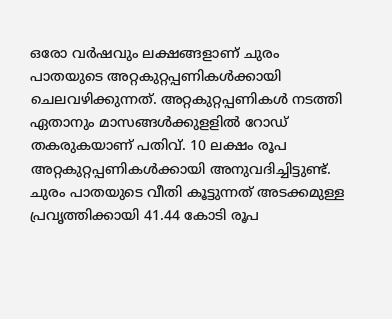ഒരോ വര്‍ഷവും ലക്ഷങ്ങളാണ് ചുരം പാതയുടെ അറ്റകുറ്റപ്പണികള്‍ക്കായി ചെലവഴിക്കുന്നത്. അറ്റകുറ്റപ്പണികള്‍ നടത്തി ഏതാനും മാസങ്ങള്‍ക്കുളളില്‍ റോഡ് തകരുകയാണ് പതിവ്. 10 ലക്ഷം രൂപ അറ്റകുറ്റപ്പണികള്‍ക്കായി അനുവദിച്ചിട്ടുണ്ട്. ചുരം പാതയുടെ വീതി കൂട്ടുന്നത് അടക്കമുള്ള പ്രവൃത്തിക്കായി 41.44 കോടി രൂപ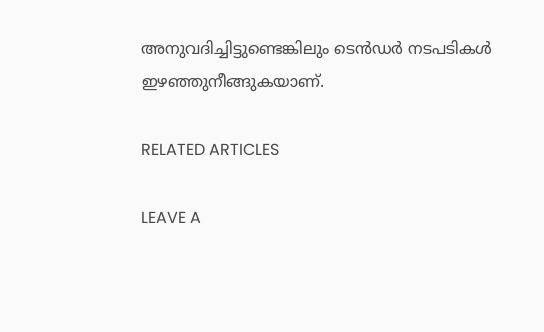അനുവദിച്ചിട്ടുണ്ടെങ്കിലും ടെന്‍ഡര്‍ നടപടികള്‍ ഇഴഞ്ഞുനീങ്ങുകയാണ്.

RELATED ARTICLES

LEAVE A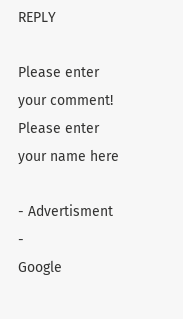REPLY

Please enter your comment!
Please enter your name here

- Advertisment -
Google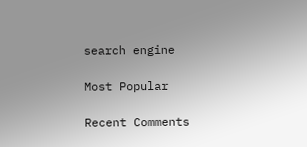search engine

Most Popular

Recent Comments